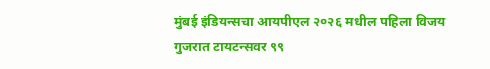मुंबई इंडियन्सचा आयपीएल २०२६ मधील पहिला विजय
गुजरात टायटन्सवर ९९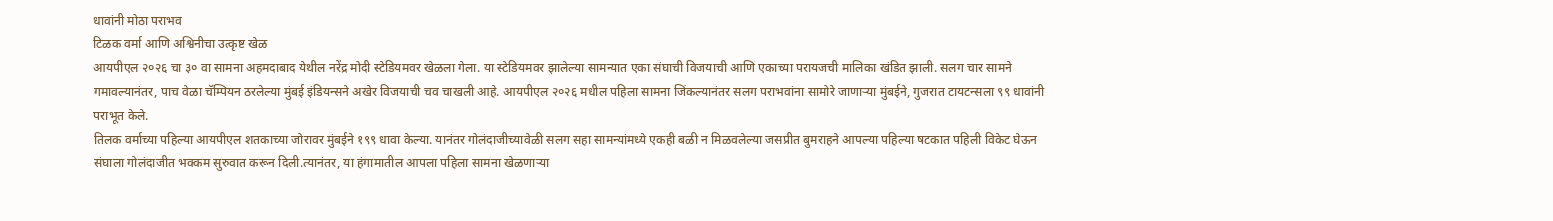धावांनी मोठा पराभव
टिळक वर्मा आणि अश्विनीचा उत्कृष्ट खेळ
आयपीएल २०२६ चा ३० वा सामना अहमदाबाद येथील नरेंद्र मोदी स्टेडियमवर खेळला गेला. या स्टेडियमवर झालेल्या सामन्यात एका संघाची विजयाची आणि एकाच्या परायजची मालिका खंडित झाली. सलग चार सामने गमावल्यानंतर, पाच वेळा चॅम्पियन ठरलेल्या मुंबई इंडियन्सने अखेर विजयाची चव चाखली आहे. आयपीएल २०२६ मधील पहिला सामना जिंकल्यानंतर सलग पराभवांना सामोरे जाणाऱ्या मुंबईने, गुजरात टायटन्सला ९९ धावांनी पराभूत केले.
तिलक वर्माच्या पहिल्या आयपीएल शतकाच्या जोरावर मुंबईने १९९ धावा केल्या. यानंतर गोलंदाजीच्यावेळी सलग सहा सामन्यांमध्ये एकही बळी न मिळवलेल्या जसप्रीत बुमराहने आपल्या पहिल्या षटकात पहिली विकेट घेऊन संघाला गोलंदाजीत भक्कम सुरुवात करून दिली.त्यानंतर, या हंगामातील आपला पहिला सामना खेळणाऱ्या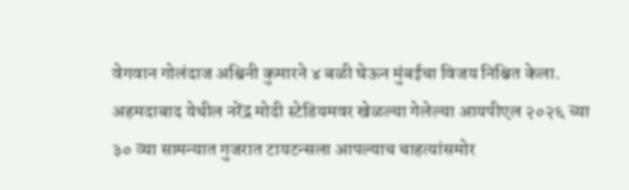वेगवान गोलंदाज अश्विनी कुमारने ४ बळी घेऊन मुंबईचा विजय निश्चित केला.
अहमदाबाद येथील नरेंद्र मोदी स्टेडियमवर खेळल्या गेलेल्या आयपीएल २०२६ च्या ३० व्या सामन्यात गुजरात टायटन्सला आपल्याच चाहत्यांसमोर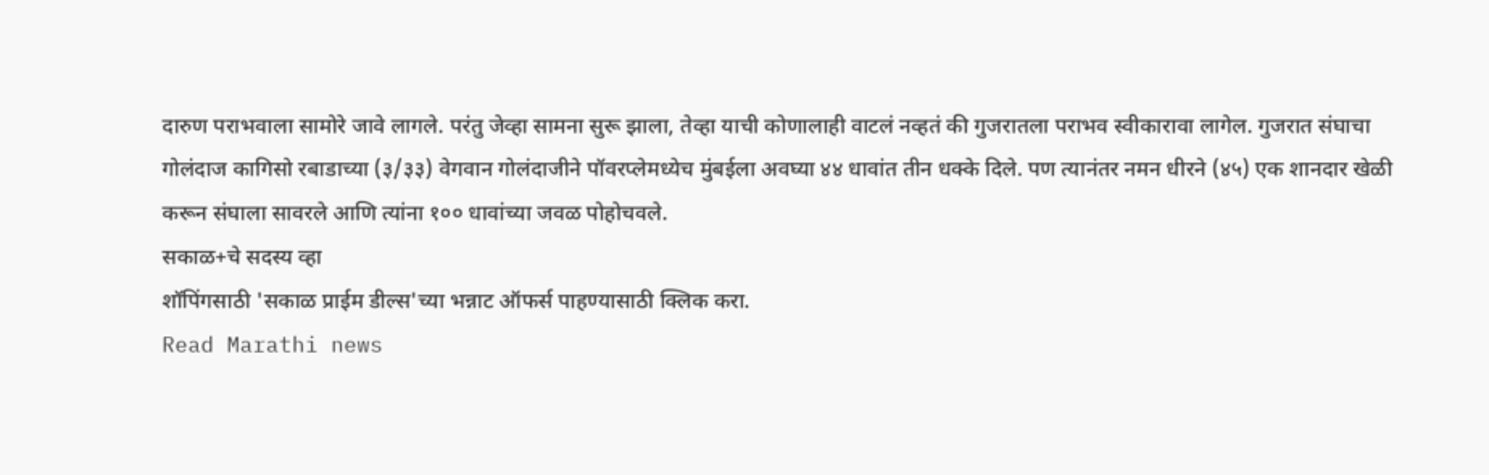दारुण पराभवाला सामोरे जावे लागले. परंतु जेव्हा सामना सुरू झाला, तेव्हा याची कोणालाही वाटलं नव्हतं की गुजरातला पराभव स्वीकारावा लागेल. गुजरात संघाचा गोलंदाज कागिसो रबाडाच्या (३/३३) वेगवान गोलंदाजीने पॉवरप्लेमध्येच मुंबईला अवघ्या ४४ धावांत तीन धक्के दिले. पण त्यानंतर नमन धीरने (४५) एक शानदार खेळी करून संघाला सावरले आणि त्यांना १०० धावांच्या जवळ पोहोचवले.
सकाळ+चे सदस्य व्हा
शॉपिंगसाठी 'सकाळ प्राईम डील्स'च्या भन्नाट ऑफर्स पाहण्यासाठी क्लिक करा.
Read Marathi news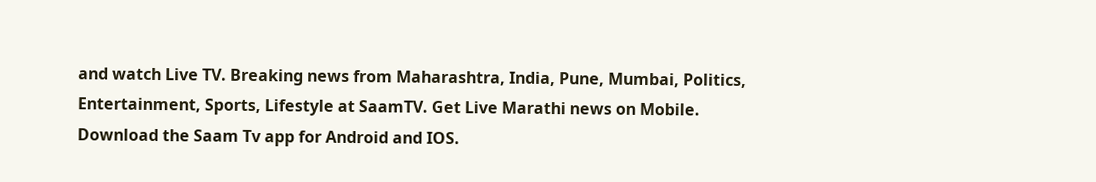and watch Live TV. Breaking news from Maharashtra, India, Pune, Mumbai, Politics, Entertainment, Sports, Lifestyle at SaamTV. Get Live Marathi news on Mobile. Download the Saam Tv app for Android and IOS.